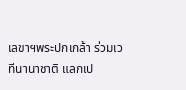เลขาฯพระปกเกล้า ร่วมเวทีนานาชาติ แลกเป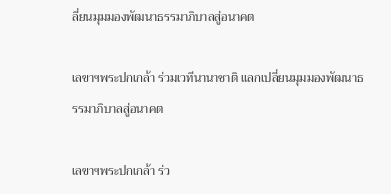ลี่ยนมุมมองพัฒนาธรรมาภิบาลสู่อนาคต

เลขาฯพระปกเกล้า ร่วมเวทีนานาชาติ แลกเปลี่ยนมุมมองพัฒนาธรรมาภิบาลสู่อนาคต

เลขาฯพระปกเกล้า ร่ว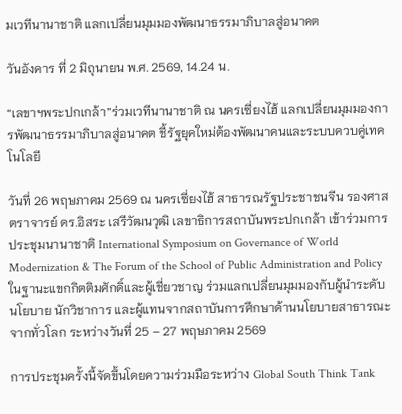มเวทีนานาชาติ แลกเปลี่ยนมุมมองพัฒนาธรรมาภิบาลสู่อนาคต

วันอังคาร ที่ 2 มิถุนายน พ.ศ. 2569, 14.24 น.

“เลขาฯพระปกเกล้า”ร่วมเวทีนานาชาติ ณ นครเซี่ยงไฮ้ แลกเปลี่ยนมุมมองการพัฒนาธรรมาภิบาลสู่อนาคต ชี้รัฐยุคใหม่ต้องพัฒนาคนและระบบควบคู่เทคโนโลยี

วันที่ 26 พฤษภาคม 2569 ณ นครเซี่ยงไฮ้ สาธารณรัฐประชาชนจีน รองศาสตราจารย์ ดร.อิสระ เสรีวัฒนวุฒิ เลขาธิการสถาบันพระปกเกล้า เข้าร่วมการประชุมนานาชาติ International Symposium on Governance of World Modernization & The Forum of the School of Public Administration and Policy ในฐานะแขกกิตติมศักดิ์และผู้เชี่ยวชาญ ร่วมแลกเปลี่ยนมุมมองกับผู้นำระดับนโยบาย นักวิชาการ และผู้แทนจากสถาบันการศึกษาด้านนโยบายสาธารณะจากทั่วโลก ระหว่างวันที่ 25 – 27 พฤษภาคม 2569

การประชุมครั้งนี้จัดขึ้นโดยความร่วมมือระหว่าง Global South Think Tank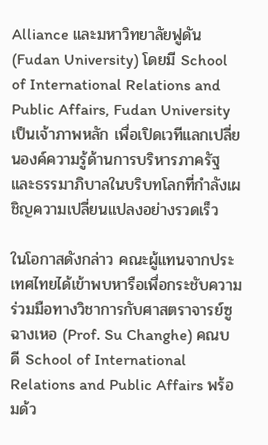Alliance และมหาวิทยาลัยฟูดัน (Fudan University) โดยมี School of International Relations and Public Affairs, Fudan University เป็นเจ้าภาพหลัก เพื่อเปิดเวทีแลกเปลี่ยนองค์ความรู้ด้านการบริหารภาครัฐและธรรมาภิบาลในบริบทโลกที่กำลังเผชิญความเปลี่ยนแปลงอย่างรวดเร็ว

ในโอกาสดังกล่าว คณะผู้แทนจากประเทศไทยได้เข้าพบหารือเพื่อกระชับความร่วมมือทางวิชาการกับศาสตราจารย์ซู ฉางเหอ (Prof. Su Changhe) คณบดี School of International Relations and Public Affairs พร้อมด้ว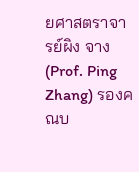ยศาสตราจารย์ผิง จาง (Prof. Ping Zhang) รองคณบ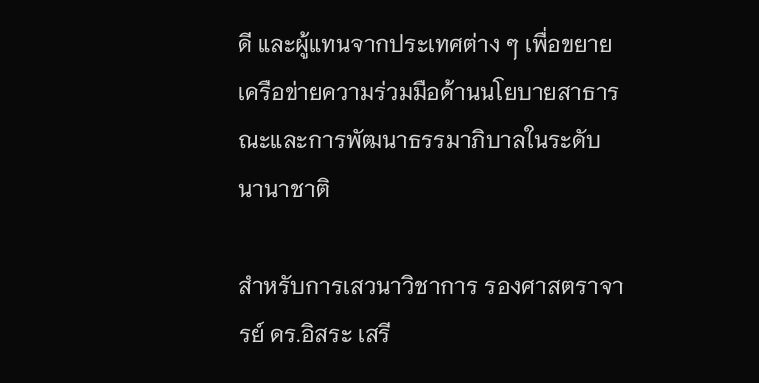ดี และผู้แทนจากประเทศต่าง ๆ เพื่อขยายเครือข่ายความร่วมมือด้านนโยบายสาธารณะและการพัฒนาธรรมาภิบาลในระดับนานาชาติ

สำหรับการเสวนาวิชาการ รองศาสตราจารย์ ดร.อิสระ เสรี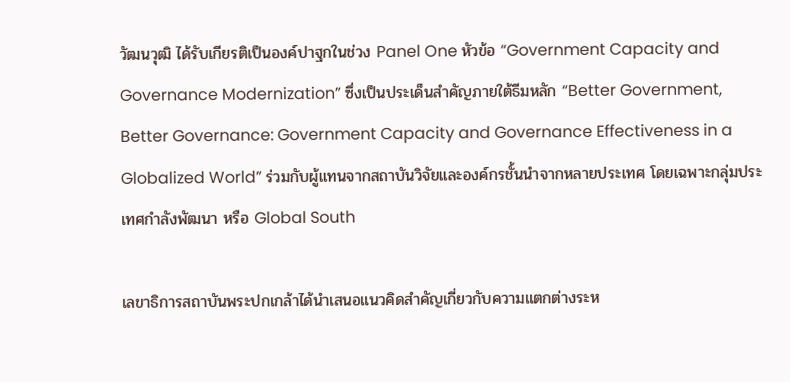วัฒนวุฒิ ได้รับเกียรติเป็นองค์ปาฐกในช่วง Panel One หัวข้อ “Government Capacity and Governance Modernization” ซึ่งเป็นประเด็นสำคัญภายใต้ธีมหลัก “Better Government, Better Governance: Government Capacity and Governance Effectiveness in a Globalized World” ร่วมกับผู้แทนจากสถาบันวิจัยและองค์กรชั้นนำจากหลายประเทศ โดยเฉพาะกลุ่มประเทศกำลังพัฒนา หรือ Global South

เลขาธิการสถาบันพระปกเกล้าได้นำเสนอแนวคิดสำคัญเกี่ยวกับความแตกต่างระห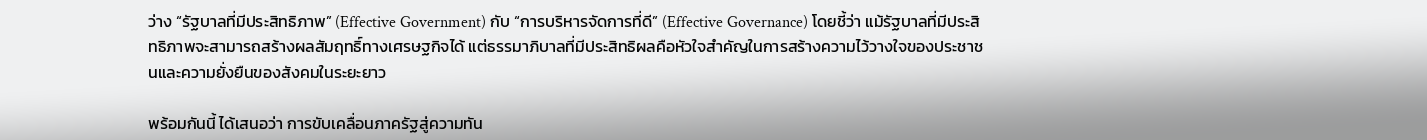ว่าง “รัฐบาลที่มีประสิทธิภาพ” (Effective Government) กับ “การบริหารจัดการที่ดี” (Effective Governance) โดยชี้ว่า แม้รัฐบาลที่มีประสิทธิภาพจะสามารถสร้างผลสัมฤทธิ์ทางเศรษฐกิจได้ แต่ธรรมาภิบาลที่มีประสิทธิผลคือหัวใจสำคัญในการสร้างความไว้วางใจของประชาชนและความยั่งยืนของสังคมในระยะยาว

พร้อมกันนี้ ได้เสนอว่า การขับเคลื่อนภาครัฐสู่ความทัน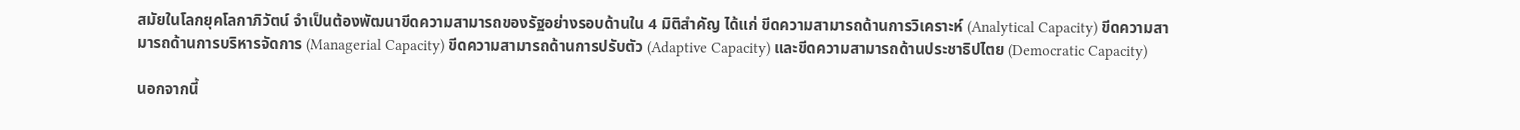สมัยในโลกยุคโลกาภิวัตน์ จำเป็นต้องพัฒนาขีดความสามารถของรัฐอย่างรอบด้านใน 4 มิติสำคัญ ได้แก่ ขีดความสามารถด้านการวิเคราะห์ (Analytical Capacity) ขีดความสามารถด้านการบริหารจัดการ (Managerial Capacity) ขีดความสามารถด้านการปรับตัว (Adaptive Capacity) และขีดความสามารถด้านประชาธิปไตย (Democratic Capacity)

นอกจากนี้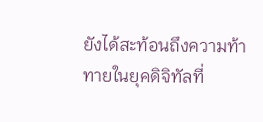ยังได้สะท้อนถึงความท้าทายในยุคดิจิทัลที่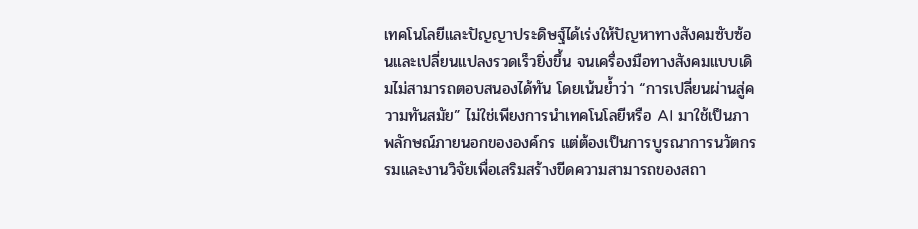เทคโนโลยีและปัญญาประดิษฐ์ได้เร่งให้ปัญหาทางสังคมซับซ้อนและเปลี่ยนแปลงรวดเร็วยิ่งขึ้น จนเครื่องมือทางสังคมแบบเดิมไม่สามารถตอบสนองได้ทัน โดยเน้นย้ำว่า “การเปลี่ยนผ่านสู่ความทันสมัย” ไม่ใช่เพียงการนำเทคโนโลยีหรือ AI มาใช้เป็นภาพลักษณ์ภายนอกขององค์กร แต่ต้องเป็นการบูรณาการนวัตกรรมและงานวิจัยเพื่อเสริมสร้างขีดความสามารถของสถา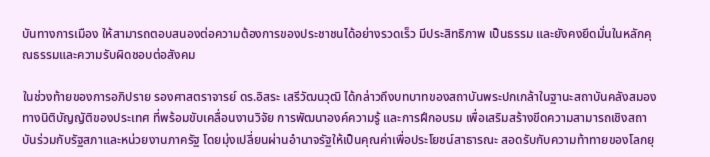บันทางการเมือง ให้สามารถตอบสนองต่อความต้องการของประชาชนได้อย่างรวดเร็ว มีประสิทธิภาพ เป็นธรรม และยังคงยึดมั่นในหลักคุณธรรมและความรับผิดชอบต่อสังคม

ในช่วงท้ายของการอภิปราย รองศาสตราจารย์ ดร.อิสระ เสรีวัฒนวุฒิ ได้กล่าวถึงบทบาทของสถาบันพระปกเกล้าในฐานะสถาบันคลังสมองทางนิติบัญญัติของประเทศ ที่พร้อมขับเคลื่อนงานวิจัย การพัฒนาองค์ความรู้ และการฝึกอบรม เพื่อเสริมสร้างขีดความสามารถเชิงสถาบันร่วมกับรัฐสภาและหน่วยงานภาครัฐ โดยมุ่งเปลี่ยนผ่านอำนาจรัฐให้เป็นคุณค่าเพื่อประโยชน์สาธารณะ สอดรับกับความท้าทายของโลกยุ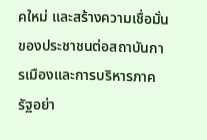คใหม่ และสร้างความเชื่อมั่นของประชาชนต่อสถาบันการเมืองและการบริหารภาครัฐอย่า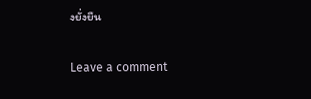งยั่งยืน

Leave a comment